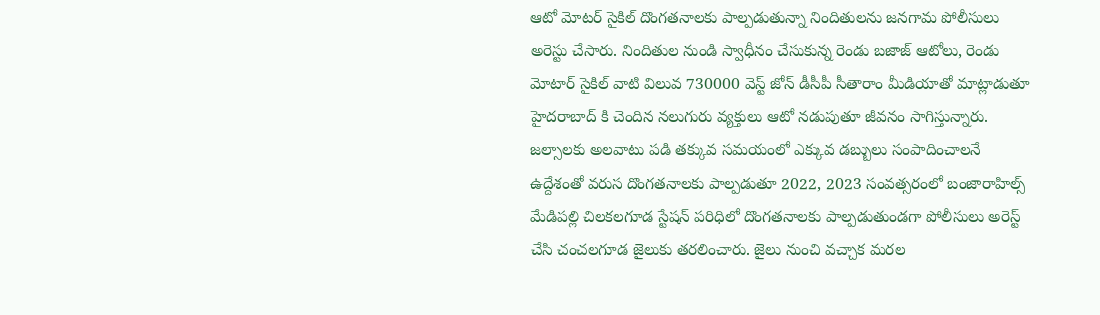ఆటో మోటర్ సైకిల్ దొంగతనాలకు పాల్పడుతున్నా నిందితులను జనగామ పోలీసులు అరెస్టు చేసారు. నిందితుల నుండి స్వాధీనం చేసుకున్న రెండు బజాజ్ ఆటోలు, రెండు మోటార్ సైకిల్ వాటి విలువ 730000 వెస్ట్ జోన్ డీసీపీ సీతారాం మీడియాతో మాట్లాడుతూ హైదరాబాద్ కి చెందిన నలుగురు వ్యక్తులు ఆటో నడుపుతూ జీవనం సాగిస్తున్నారు. జల్సాలకు అలవాటు పడి తక్కువ సమయంలో ఎక్కువ డబ్బులు సంపాదించాలనే ఉద్దేశంతో వరుస దొంగతనాలకు పాల్పడుతూ 2022, 2023 సంవత్సరంలో బంజారాహిల్స్ మేడిపల్లి చిలకలగూడ స్టేషన్ పరిధిలో దొంగతనాలకు పాల్పడుతుండగా పోలీసులు అరెస్ట్ చేసి చంచలగూడ జైలుకు తరలించారు. జైలు నుంచి వచ్చాక మరల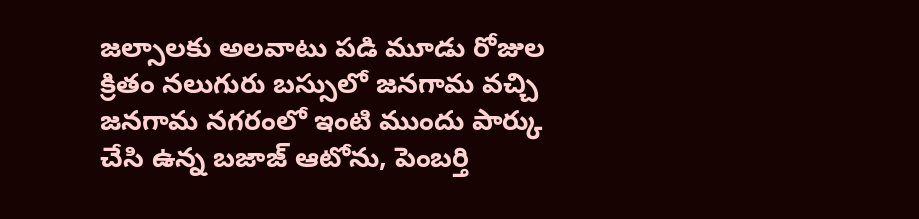జల్సాలకు అలవాటు పడి మూడు రోజుల క్రితం నలుగురు బస్సులో జనగామ వచ్చి జనగామ నగరంలో ఇంటి ముందు పార్కు చేసి ఉన్న బజాజ్ ఆటోను, పెంబర్తి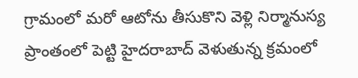గ్రామంలో మరో ఆటోను తీసుకొని వెళ్లి నిర్మానుస్య ప్రాంతంలో పెట్టి హైదరాబాద్ వెళుతున్న క్రమంలో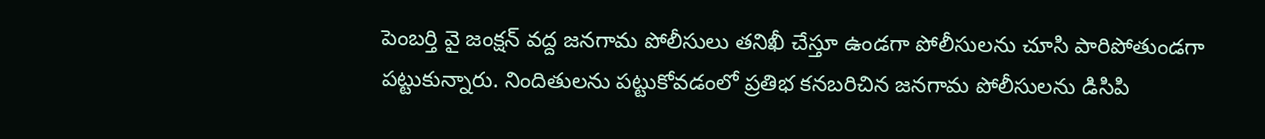పెంబర్తి వై జంక్షన్ వద్ద జనగామ పోలీసులు తనిఖీ చేస్తూ ఉండగా పోలీసులను చూసి పారిపోతుండగా పట్టుకున్నారు. నిందితులను పట్టుకోవడంలో ప్రతిభ కనబరిచిన జనగామ పోలీసులను డిసిపి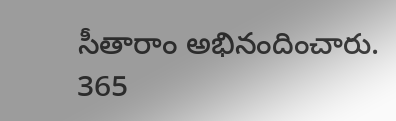సీతారాం అభినందించారు.
365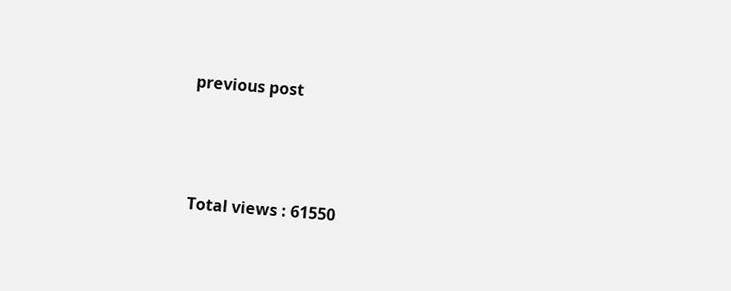previous post




Total views : 61550